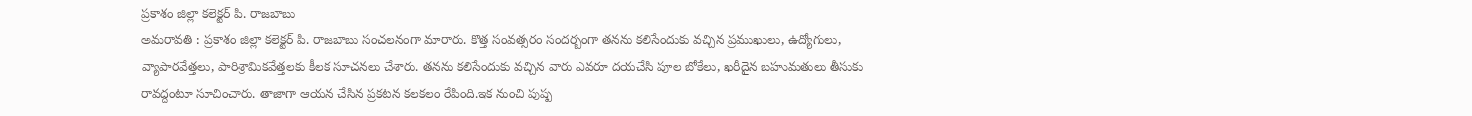ప్రకాశం జిల్లా కలెక్టర్ పి. రాజబాబు
అమరావతి : ప్రకాశం జిల్లా కలెక్టర్ పి. రాజబాబు సంచలనంగా మారారు. కొత్త సంవత్సరం సందర్బంగా తనను కలిసేందుకు వచ్చిన ప్రముఖులు, ఉద్యోగులు, వ్యాపారవేత్తలు, పారిశ్రామికవేత్తలకు కీలక సూచనలు చేశారు. తనను కలిసేందుకు వచ్చిన వారు ఎవరూ దయచేసి పూల బోకేలు, ఖరీదైన బహుమతులు తీసుకు రావద్దంటూ సూచించారు. తాజాగా ఆయన చేసిన ప్రకటన కలకలం రేపింది.ఇక నుంచి పుష్ప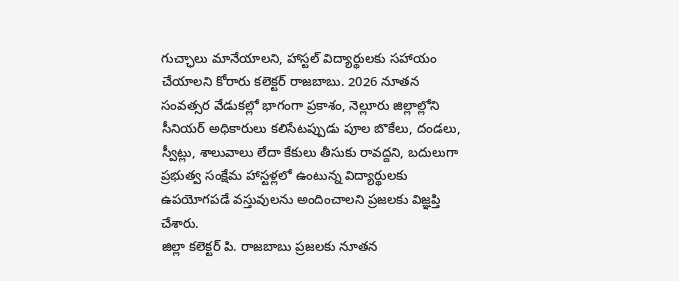గుచ్ఛాలు మానేయాలని, హాస్టల్ విద్యార్థులకు సహాయం చేయాలని కోరారు కలెక్టర్ రాజబాబు. 2026 నూతన సంవత్సర వేడుకల్లో భాగంగా ప్రకాశం, నెల్లూరు జిల్లాల్లోని సీనియర్ అధికారులు కలిసేటప్పుడు పూల బొకేలు, దండలు, స్వీట్లు, శాలువాలు లేదా కేకులు తీసుకు రావద్దని, బదులుగా ప్రభుత్వ సంక్షేమ హాస్టళ్లలో ఉంటున్న విద్యార్థులకు ఉపయోగపడే వస్తువులను అందించాలని ప్రజలకు విజ్ఞప్తి చేశారు.
జిల్లా కలెక్టర్ పి. రాజబాబు ప్రజలకు నూతన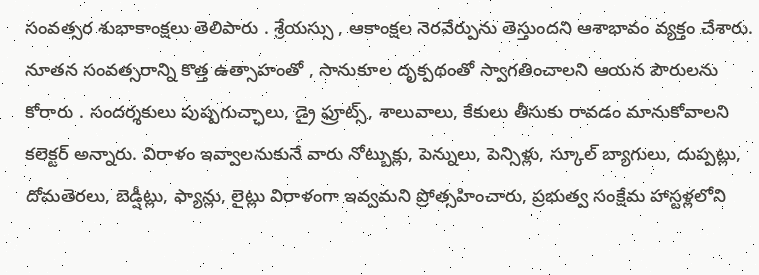సంవత్సర శుభాకాంక్షలు తెలిపారు . శ్రేయస్సు , ఆకాంక్షల నెరవేర్పును తెస్తుందని ఆశాభావం వ్యక్తం చేశారు. నూతన సంవత్సరాన్ని కొత్త ఉత్సాహంతో , సానుకూల దృక్పథంతో స్వాగతించాలని ఆయన పౌరులను కోరారు . సందర్శకులు పుష్పగుచ్ఛాలు, డ్రై ఫ్రూట్స్, శాలువాలు, కేకులు తీసుకు రావడం మానుకోవాలని కలెక్టర్ అన్నారు. విరాళం ఇవ్వాలనుకునే వారు నోట్బుక్లు, పెన్నులు, పెన్సిళ్లు, స్కూల్ బ్యాగులు, దుప్పట్లు, దోమతెరలు, బెడ్షీట్లు, ఫ్యాన్లు, లైట్లు విరాళంగా ఇవ్వమని ప్రోత్సహించారు, ప్రభుత్వ సంక్షేమ హాస్టళ్లలోని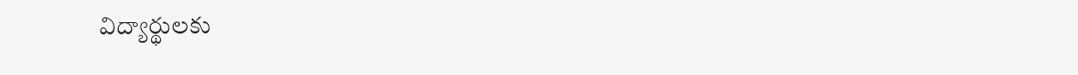విద్యార్థులకు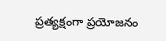ప్రత్యక్షంగా ప్రయోజనం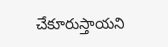చేకూరుస్తాయని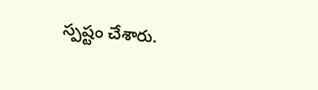స్పష్టం చేశారు.